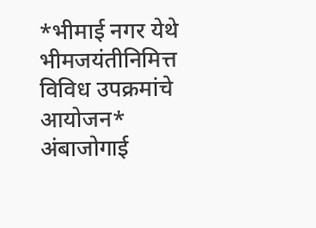*भीमाई नगर येथे भीमजयंतीनिमित्त विविध उपक्रमांचे आयोजन*
अंबाजोगाई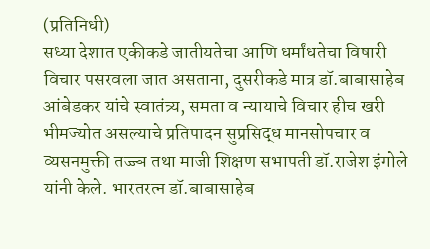(प्रतिनिधी)
सध्या देशात एकीकडे जातीयतेचा आणि धर्मांधतेचा विषारी विचार पसरवला जात असताना, दुसरीकडे मात्र डॉ.बाबासाहेब आंबेडकर यांचे स्वातंत्र्य, समता व न्यायाचे विचार हीच खरी भीमज्योत असल्याचे प्रतिपादन सुप्रसिद्ध मानसोपचार व व्यसनमुक्ती तज्ज्ञ तथा माजी शिक्षण सभापती डॉ.राजेश इंगोले यांनी केले. भारतरत्न डॉ.बाबासाहेब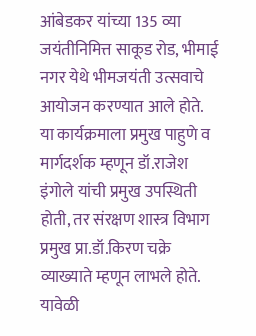आंबेडकर यांच्या 135 व्या जयंतीनिमित्त साकूड रोड, भीमाई नगर येथे भीमजयंती उत्सवाचे आयोजन करण्यात आले होते.
या कार्यक्रमाला प्रमुख पाहुणे व मार्गदर्शक म्हणून डॉ.राजेश इंगोले यांची प्रमुख उपस्थिती होती, तर संरक्षण शास्त्र विभाग प्रमुख प्रा.डॉ.किरण चक्रे व्याख्याते म्हणून लाभले होते. यावेळी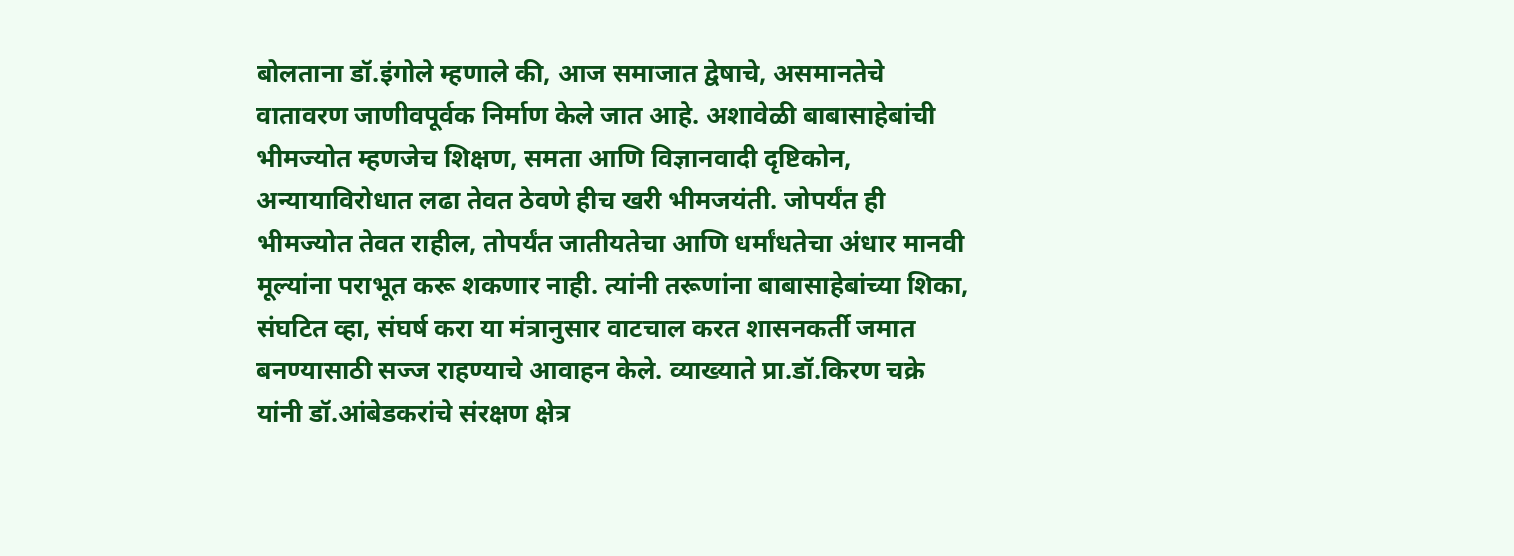बोलताना डॉ.इंगोले म्हणाले की, आज समाजात द्वेषाचे, असमानतेचे वातावरण जाणीवपूर्वक निर्माण केले जात आहे. अशावेळी बाबासाहेबांची भीमज्योत म्हणजेच शिक्षण, समता आणि विज्ञानवादी दृष्टिकोन, अन्यायाविरोधात लढा तेवत ठेवणे हीच खरी भीमजयंती. जोपर्यंत ही भीमज्योत तेवत राहील, तोपर्यंत जातीयतेचा आणि धर्मांधतेचा अंधार मानवी मूल्यांना पराभूत करू शकणार नाही. त्यांनी तरूणांना बाबासाहेबांच्या शिका, संघटित व्हा, संघर्ष करा या मंत्रानुसार वाटचाल करत शासनकर्ती जमात बनण्यासाठी सज्ज राहण्याचे आवाहन केले. व्याख्याते प्रा.डॉ.किरण चक्रे यांनी डॉ.आंबेडकरांचे संरक्षण क्षेत्र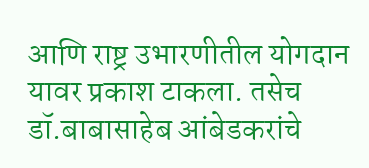आणि राष्ट्र उभारणीतील योगदान यावर प्रकाश टाकला. तसेच डॉ.बाबासाहेब आंबेडकरांचे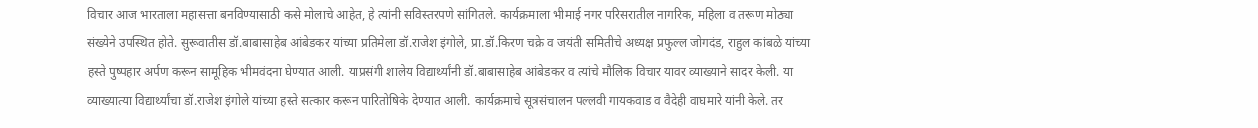विचार आज भारताला महासत्ता बनविण्यासाठी कसे मोलाचे आहेत, हे त्यांनी सविस्तरपणे सांगितले. कार्यक्रमाला भीमाई नगर परिसरातील नागरिक, महिला व तरूण मोठ्या संख्येने उपस्थित होते. सुरूवातीस डॉ.बाबासाहेब आंबेडकर यांच्या प्रतिमेला डॉ.राजेश इंगोले, प्रा.डॉ.किरण चक्रे व जयंती समितीचे अध्यक्ष प्रफुल्ल जोगदंड, राहुल कांबळे यांच्या हस्ते पुष्पहार अर्पण करून सामूहिक भीमवंदना घेण्यात आली. याप्रसंगी शालेय विद्यार्थ्यांनी डॉ.बाबासाहेब आंबेडकर व त्यांचे मौलिक विचार यावर व्याख्याने सादर केली. या व्याख्यात्या विद्यार्थ्यांचा डॉ.राजेश इंगोले यांच्या हस्ते सत्कार करून पारितोषिके देण्यात आली. कार्यक्रमाचे सूत्रसंचालन पल्लवी गायकवाड व वैदेही वाघमारे यांनी केले. तर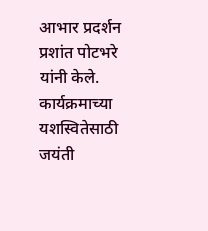आभार प्रदर्शन प्रशांत पोटभरे यांनी केले. कार्यक्रमाच्या यशस्वितेसाठी जयंती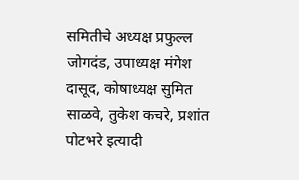समितीचे अध्यक्ष प्रफुल्ल जोगदंड, उपाध्यक्ष मंगेश दासूद, कोषाध्यक्ष सुमित साळवे, तुकेश कचरे, प्रशांत पोटभरे इत्यादी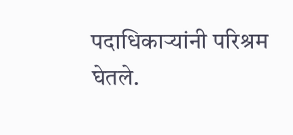पदाधिकाऱ्यांनी परिश्रम घेतले.